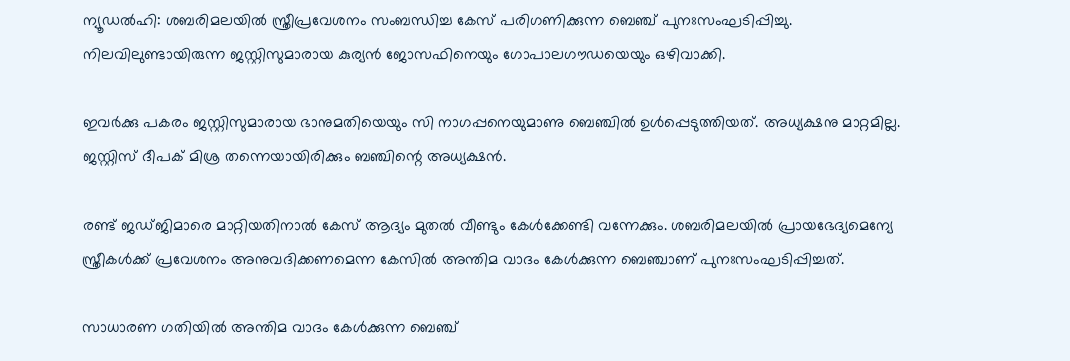ന്യൂഡൽഹി: ശബരിമലയിൽ സ്ത്രീപ്രവേശനം സംബന്ധിച്ച കേസ് പരിഗണിക്കുന്ന ബെഞ്ച് പുനഃസംഘടിപ്പിച്ചു. നിലവിലുണ്ടായിരുന്ന ജസ്റ്റിസുമാരായ കുര്യൻ ജോസഫിനെയും ഗോപാലഗൗഡയെയും ഒഴിവാക്കി.

ഇവർക്കു പകരം ജസ്റ്റിസുമാരായ ഭാനുമതിയെയും സി നാഗപ്പനെയുമാണു ബെഞ്ചിൽ ഉൾപ്പെടുത്തിയത്. അധ്യക്ഷനു മാറ്റമില്ല. ജസ്റ്റിസ് ദീപക് മിശ്ര തന്നെയായിരിക്കും ബഞ്ചിന്റെ അധ്യക്ഷൻ.

രണ്ട് ജഡ്ജിമാരെ മാറ്റിയതിനാൽ കേസ് ആദ്യം മുതൽ വീണ്ടും കേൾക്കേണ്ടി വന്നേക്കും. ശബരിമലയിൽ പ്രായഭേദ്യമെന്യേ സ്ത്രീകൾക്ക് പ്രവേശനം അനുവദിക്കണമെന്ന കേസിൽ അന്തിമ വാദം കേൾക്കുന്ന ബെഞ്ചാണ് പുനഃസംഘടിപ്പിച്ചത്.

സാധാരണ ഗതിയിൽ അന്തിമ വാദം കേൾക്കുന്ന ബെഞ്ച്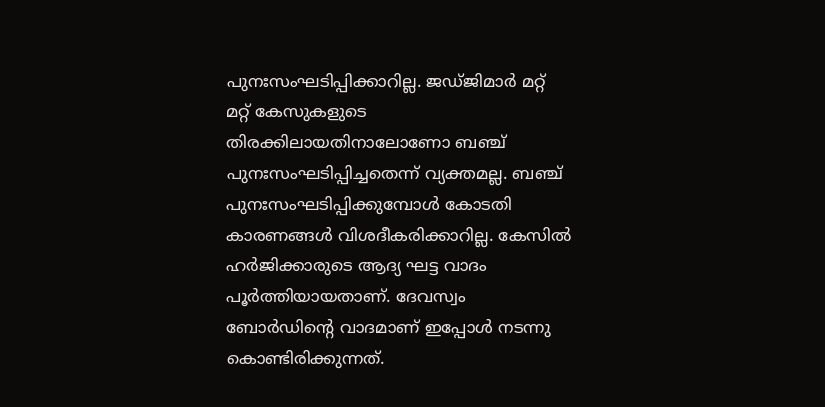പുനഃസംഘടിപ്പിക്കാറില്ല. ജഡ്ജിമാർ മറ്റ് മറ്റ് കേസുകളുടെ തിരക്കിലായതിനാലോണോ ബഞ്ച് പുനഃസംഘടിപ്പിച്ചതെന്ന് വ്യക്തമല്ല. ബഞ്ച് പുനഃസംഘടിപ്പിക്കുമ്പോൾ കോടതി കാരണങ്ങൾ വിശദീകരിക്കാറില്ല. കേസിൽ ഹർജിക്കാരുടെ ആദ്യ ഘട്ട വാദം പൂർത്തിയായതാണ്. ദേവസ്വം ബോർഡിന്റെ വാദമാണ് ഇപ്പോൾ നടന്നു കൊണ്ടിരിക്കുന്നത്.